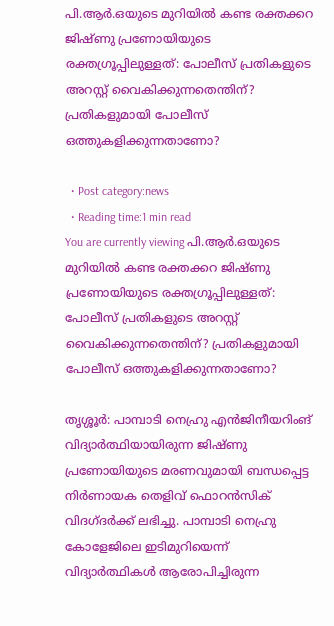പി.ആര്‍.ഒയുടെ മുറിയില്‍ കണ്ട രക്തക്കറ ജിഷ്ണു പ്രണോയിയുടെ രക്തഗ്രൂപ്പിലുള്ളത്: പോലീസ് പ്രതികളുടെ അറസ്റ്റ് വൈകിക്കുന്നതെന്തിന്? പ്രതികളുമായി പോലീസ് ഒത്തുകളിക്കുന്നതാണോ?

  • Post category:news
  • Reading time:1 min read
You are currently viewing പി.ആര്‍.ഒയുടെ മുറിയില്‍ കണ്ട രക്തക്കറ ജിഷ്ണു പ്രണോയിയുടെ രക്തഗ്രൂപ്പിലുള്ളത്: പോലീസ് പ്രതികളുടെ അറസ്റ്റ് വൈകിക്കുന്നതെന്തിന്? പ്രതികളുമായി പോലീസ് ഒത്തുകളിക്കുന്നതാണോ?

തൃശ്ശൂര്‍: പാമ്പാടി നെഹ്രു എന്‍ജിനീയറിംങ് വിദ്യാര്‍ത്ഥിയായിരുന്ന ജിഷ്ണു പ്രണോയിയുടെ മരണവുമായി ബന്ധപ്പെട്ട നിര്‍ണായക തെളിവ് ഫൊറന്‍സിക് വിദഗ്ദര്‍ക്ക് ലഭിച്ചു. പാമ്പാടി നെഹ്രു കോളേജിലെ ഇടിമുറിയെന്ന് വിദ്യാര്‍ത്ഥികള്‍ ആരോപിച്ചിരുന്ന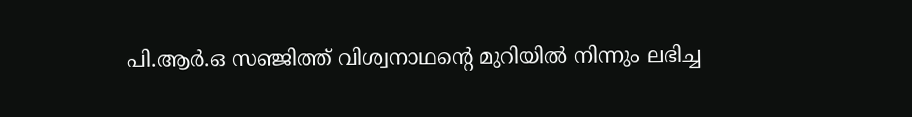പി.ആര്‍.ഒ സഞ്ജിത്ത് വിശ്വനാഥന്റെ മുറിയില്‍ നിന്നും ലഭിച്ച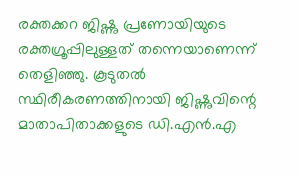രക്തക്കറ ജിഷ്ണു പ്രണോയിയുടെ രക്തഗ്രൂപ്പിലുള്ളത് തന്നെയാണെന്ന് തെളിഞ്ഞു. കൂടുതല്‍ സ്ഥിരീകരണത്തിനായി ജിഷ്ണുവിന്റെ മാതാപിതാക്കളുടെ ഡി.എന്‍.എ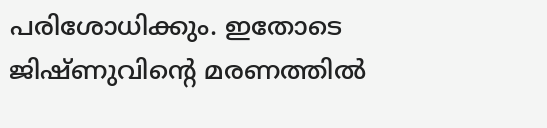പരിശോധിക്കും. ഇതോടെ ജിഷ്ണുവിന്റെ മരണത്തില്‍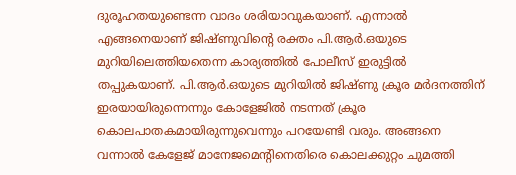ദുരൂഹതയുണ്ടെന്ന വാദം ശരിയാവുകയാണ്. എന്നാല്‍ എങ്ങനെയാണ് ജിഷ്ണുവിന്റെ രക്തം പി.ആര്‍.ഒയുടെ മുറിയിലെത്തിയതെന്ന കാര്യത്തില്‍ പോലീസ് ഇരുട്ടില്‍ തപ്പുകയാണ്. പി.ആര്‍.ഒയുടെ മുറിയില്‍ ജിഷ്ണു ക്രൂര മര്‍ദനത്തിന് ഇരയായിരുന്നെന്നും കോളേജില്‍ നടന്നത് ക്രൂര കൊലപാതകമായിരുന്നുവെന്നും പറയേണ്ടി വരും. അങ്ങനെ വന്നാല്‍ കേളേജ് മാനേജമെന്റിനെതിരെ കൊലക്കുറ്റം ചുമത്തി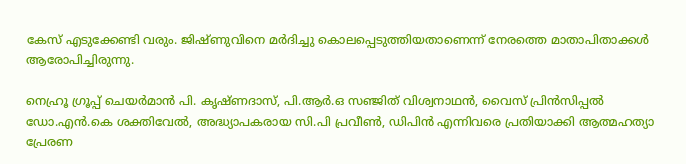കേസ് എടുക്കേണ്ടി വരും. ജിഷ്ണുവിനെ മര്‍ദിച്ചു കൊലപ്പെടുത്തിയതാണെന്ന് നേരത്തെ മാതാപിതാക്കള്‍ ആരോപിച്ചിരുന്നു.

നെഹ്രൂ ഗ്രൂപ്പ് ചെയര്‍മാന്‍ പി. കൃഷ്ണദാസ്, പി.ആര്‍.ഒ സഞ്ജിത് വിശ്വനാഥന്‍, വൈസ് പ്രിന്‍സിപ്പല്‍ ഡോ.എന്‍.കെ ശക്തിവേല്‍, അദ്ധ്യാപകരായ സി.പി പ്രവീണ്‍, ഡിപിന്‍ എന്നിവരെ പ്രതിയാക്കി ആത്മഹത്യാ പ്രേരണ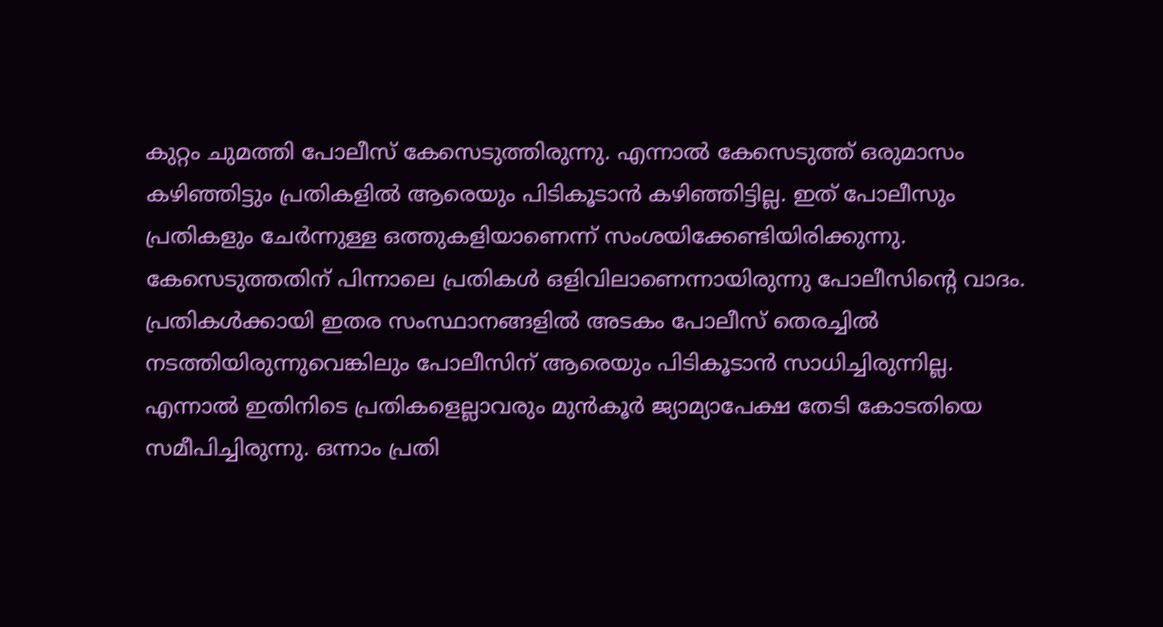കുറ്റം ചുമത്തി പോലീസ് കേസെടുത്തിരുന്നു. എന്നാല്‍ കേസെടുത്ത് ഒരുമാസം കഴിഞ്ഞിട്ടും പ്രതികളില്‍ ആരെയും പിടികൂടാന്‍ കഴിഞ്ഞിട്ടില്ല. ഇത് പോലീസും പ്രതികളും ചേര്‍ന്നുള്ള ഒത്തുകളിയാണെന്ന് സംശയിക്കേണ്ടിയിരിക്കുന്നു. കേസെടുത്തതിന് പിന്നാലെ പ്രതികള്‍ ഒളിവിലാണെന്നായിരുന്നു പോലീസിന്റെ വാദം. പ്രതികള്‍ക്കായി ഇതര സംസ്ഥാനങ്ങളില്‍ അടകം പോലീസ് തെരച്ചില്‍ നടത്തിയിരുന്നുവെങ്കിലും പോലീസിന് ആരെയും പിടികൂടാന്‍ സാധിച്ചിരുന്നില്ല. എന്നാല്‍ ഇതിനിടെ പ്രതികളെല്ലാവരും മുന്‍കൂര്‍ ജ്യാമ്യാപേക്ഷ തേടി കോടതിയെ സമീപിച്ചിരുന്നു. ഒന്നാം പ്രതി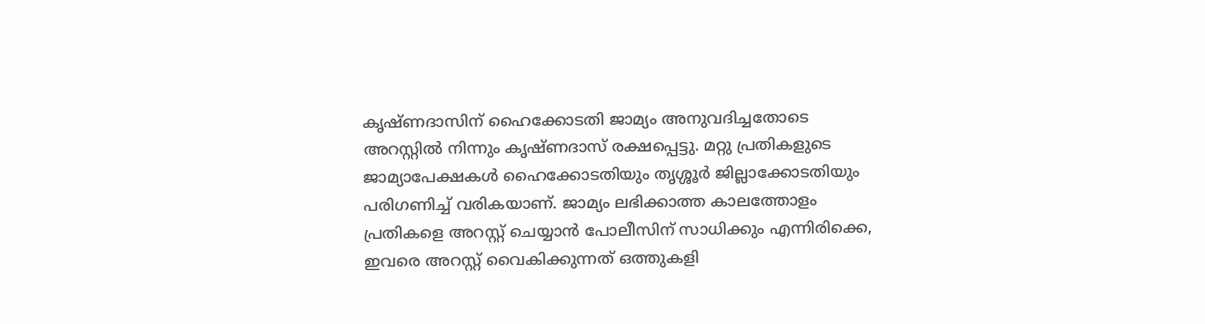കൃഷ്ണദാസിന് ഹൈക്കോടതി ജാമ്യം അനുവദിച്ചതോടെ അറസ്റ്റില്‍ നിന്നും കൃഷ്ണദാസ് രക്ഷപ്പെട്ടു. മറ്റു പ്രതികളുടെ ജാമ്യാപേക്ഷകള്‍ ഹൈക്കോടതിയും തൃശ്ശൂര്‍ ജില്ലാക്കോടതിയും പരിഗണിച്ച് വരികയാണ്. ജാമ്യം ലഭിക്കാത്ത കാലത്തോളം പ്രതികളെ അറസ്റ്റ് ചെയ്യാന്‍ പോലീസിന് സാധിക്കും എന്നിരിക്കെ, ഇവരെ അറസ്റ്റ് വൈകിക്കുന്നത് ഒത്തുകളി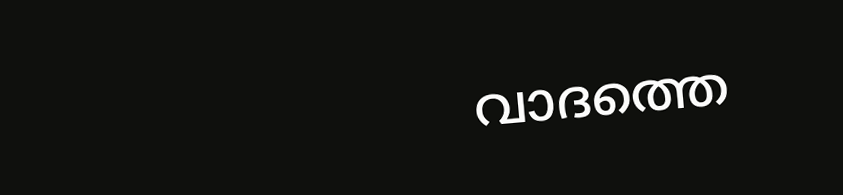വാദത്തെ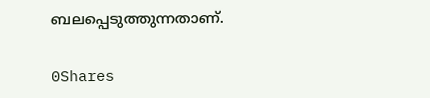ബലപ്പെടുത്തുന്നതാണ്.

0Shares